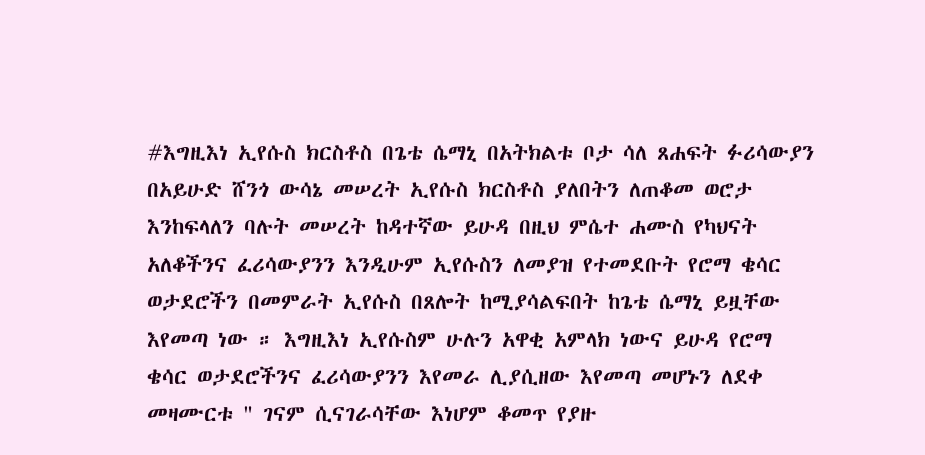#እግዚእነ ኢየሱስ ክርስቶስ በጌቴ ሴማኒ በአትክልቱ ቦታ ሳለ ጸሐፍት ፉሪሳውያን በአይሁድ ሸንጎ ውሳኔ መሠረት ኢየሱስ ክርስቶስ ያለበትን ለጠቆመ ወሮታ እንከፍላለን ባሉት መሠረት ከዳተኛው ይሁዳ በዚህ ምሴተ ሐሙስ የካህናት አለቆችንና ፈሪሳውያንን እንዲሁም ኢየሱስን ለመያዝ የተመደቡት የሮማ ቄሳር ወታደሮችን በመምራት ኢየሱስ በጸሎት ከሚያሳልፍበት ከጌቴ ሴማኒ ይዟቸው እየመጣ ነው ። እግዚእነ ኢየሱስም ሁሉን አዋቂ አምላክ ነውና ይሁዳ የሮማ ቄሳር ወታደሮችንና ፈሪሳውያንን እየመራ ሊያሲዘው እየመጣ መሆኑን ለደቀ መዛሙርቱ " ገናም ሲናገራሳቸው እነሆም ቆመጥ የያዙ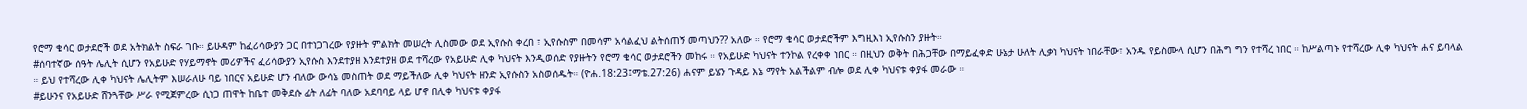የሮማ ቄሳር ወታደሮች ወደ አትክልት ስፍራ ገቡ። ይሁዳም ከፈሪሳውያን ጋር በተነጋገረው የያዙት ምልክት መሠረት ሊስመው ወደ ኢየሱስ ቀረበ ፣ ኢየሱስም በመሳም አሳልፈህ ልትሰጠኝ መጣህን?? አለው ። የሮማ ቄሳር ወታደሮችም እግዚእነ ኢየሱስን ያዙት።
#ሰባተኛው ሰዓት ሌሊት ሲሆን የአይሁድ የሃይማኖት መሪዎችና ፈሪሳውያን ኢየሱስ እንደተያዘ እንደተያዘ ወደ ተሻረው የአይሁድ ሊቀ ካህናት እንዲወሰድ የያዙትን የሮማ ቄሳር ወታደሮችን መከሩ ። የአይሁድ ካህናት ተንኮል የረቀቀ ነበር ። በዚህን ወቅት በሕጋቸው በማይፈቀድ ሁኔታ ሁለት ሊቃነ ካህናት ነበራቸው፣ አንዱ የይስሙላ ሲሆን በሕግ ግን የተሻረ ነበር ። ከሥልጣኑ የተሻረው ሊቀ ካህናት ሐና ይባላል ። ይህ የተሻረው ሊቀ ካህናት ሌሊትም እሠራለሁ ባይ ነበርና አይሁድ ሆን ብለው ውሳኔ መስጠት ወደ ማይችለው ሊቀ ካህናት ዘንድ ኢየሱስን አስወሰዱት። (ዮሐ.18:23፤ማቴ.27:26) ሐናም ይሄን ጉዳይ እኔ ማየት አልችልም ብሎ ወደ ሊቀ ካህናቱ ቀያፋ መራው ።
#ይሁንና የአይሁድ ሸንጓቸው ሥራ የሚጀምረው ሲነጋ ጠዋት ከቤተ መቅደሱ ፊት ለፊት ባለው አደባባይ ላይ ሆኖ በሊቀ ካህናቱ ቀያፋ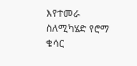እየተመራ ስለሚካሄድ የሮማ ቄሳር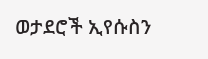ወታደሮች ኢየሱስን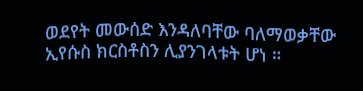ወደየት መውሰድ እንዳለባቸው ባለማወቃቸው ኢየሱስ ክርስቶስን ሊያንገላቱት ሆነ ።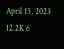April 13, 2023 12.2K 6